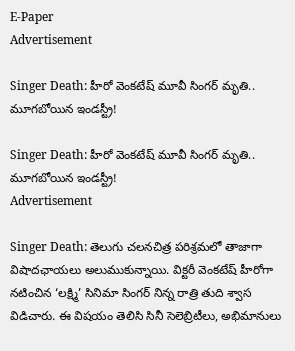E-Paper
Advertisement

Singer Death: హీరో వెంకటేష్ మూవీ సింగర్ మృతి.. మూగబోయిన ఇండస్ట్రీ!

Singer Death: హీరో వెంకటేష్ మూవీ సింగర్ మృతి.. మూగబోయిన ఇండస్ట్రీ!
Advertisement

Singer Death: తెలుగు చలనచిత్ర పరిశ్రమలో తాజాగా విషాదఛాయలు అలుముకున్నాయి. విక్టరీ వెంకటేష్ హీరోగా నటించిన ‘లక్ష్మి’ సినిమా సింగర్ నిన్న రాత్రి తుది శ్వాస విడిచారు. ఈ విషయం తెలిసి సినీ సెలెబ్రిటీలు, అభిమానులు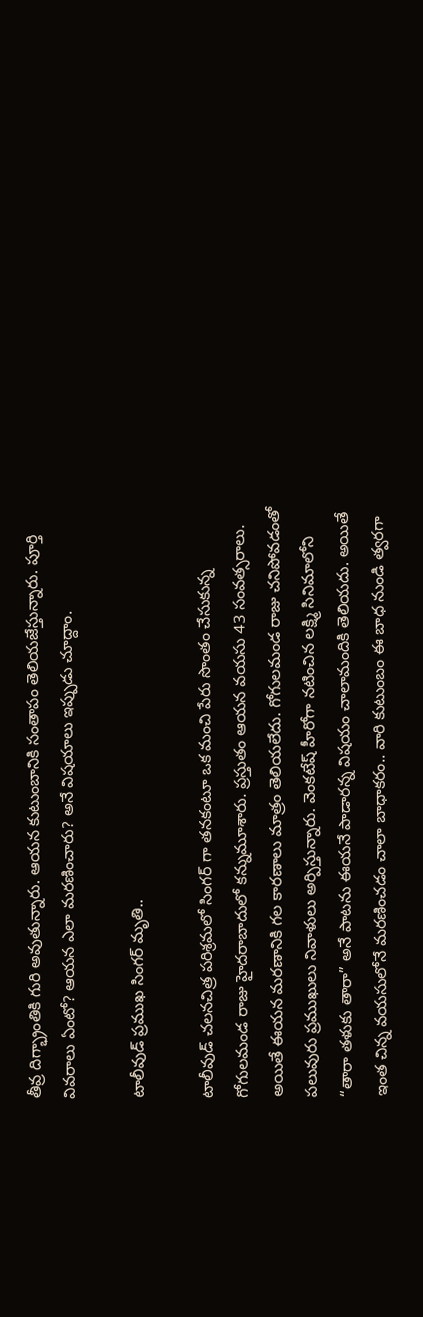తీవ్ర దిగ్భ్రాంతికి గురి అవుతున్నారు. ఆయన కుటుంబానికి సంతాపం తెలియజేస్తున్నారు. పూర్తి వివరాలు ఏంటో? ఆయన ఎలా మరణించారు? అనే విషయాలు ఇప్పుడు చూద్దాం.

టాలీవుడ్ ప్రముఖ సింగర్ మృతి..

టాలీవుడ్ చలనచిత్ర పరిశ్రమలో సింగర్ గా తనకంటూ ఒక మంచి పేరు సొంతం చేసుకున్న గోగులమండ రాజు హైదరాబాదులో కన్నుమూశారు. ప్రస్తుతం ఆయన వయసు 43 సంవత్సరాలు. అయితే ఈయన మరణానికి గల కారణాలు మాత్రం తెలియలేదు. గోగులమండ రాజు చనిపోవడంతో పలువురు ప్రముఖులు నివాళులు అర్పిస్తున్నారు. వెంకటేష్ హీరోగా నటించిన లక్ష్మి సినిమాలోని “తారా తళుకు తారా” అనే పాటను ఈయనే పాడారన్న విషయం చాలామందికి తెలియదు. అయితే ఇంత చిన్న వయసులోనే మరణించడం చాలా బాధాకరం.. వారి కుటుంబం ఈ బాధ నుండి త్వరగా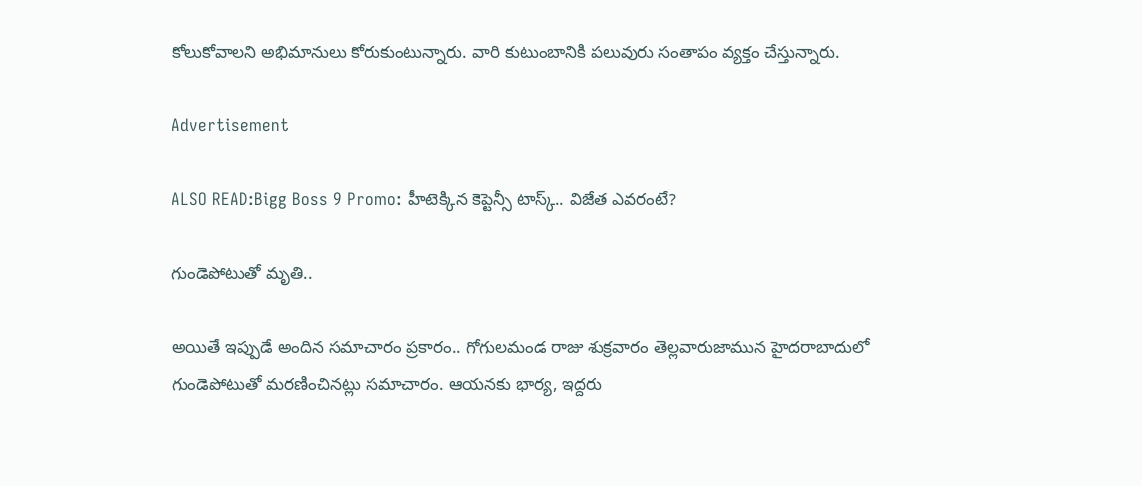కోలుకోవాలని అభిమానులు కోరుకుంటున్నారు. వారి కుటుంబానికి పలువురు సంతాపం వ్యక్తం చేస్తున్నారు.

Advertisement

ALSO READ:Bigg Boss 9 Promo: హీటెక్కిన కెప్టెన్సీ టాస్క్.. విజేత ఎవరంటే?

గుండెపోటుతో మృతి..

అయితే ఇప్పుడే అందిన సమాచారం ప్రకారం.. గోగులమండ రాజు శుక్రవారం తెల్లవారుజామున హైదరాబాదులో గుండెపోటుతో మరణించినట్లు సమాచారం. ఆయనకు భార్య, ఇద్దరు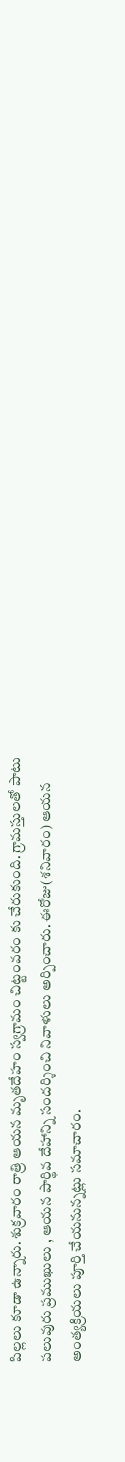పిల్లలు కూడా ఉన్నారు. శుక్రవారం రాత్రి ఆయన మృతదేహం స్వగ్రామం చిట్టంవరం కు చేరుకుంది. గ్రామస్తులతో పాటు పలువురు ప్రముఖులు , ఆయన పార్థివ దేహాన్ని సందర్శించి నివాళులు అర్పించారు. ఈరోజు(శనివారం) ఆయన అంత్యక్రియలు పూర్తి చేయనున్నట్లు సమాచారం.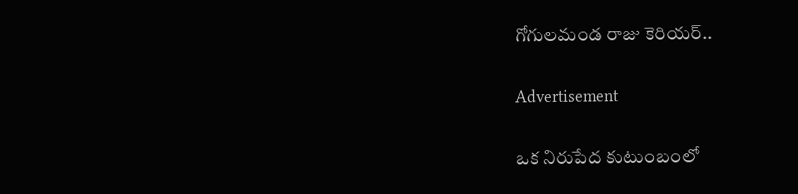గోగులమండ రాజు కెరియర్..

Advertisement

ఒక నిరుపేద కుటుంబంలో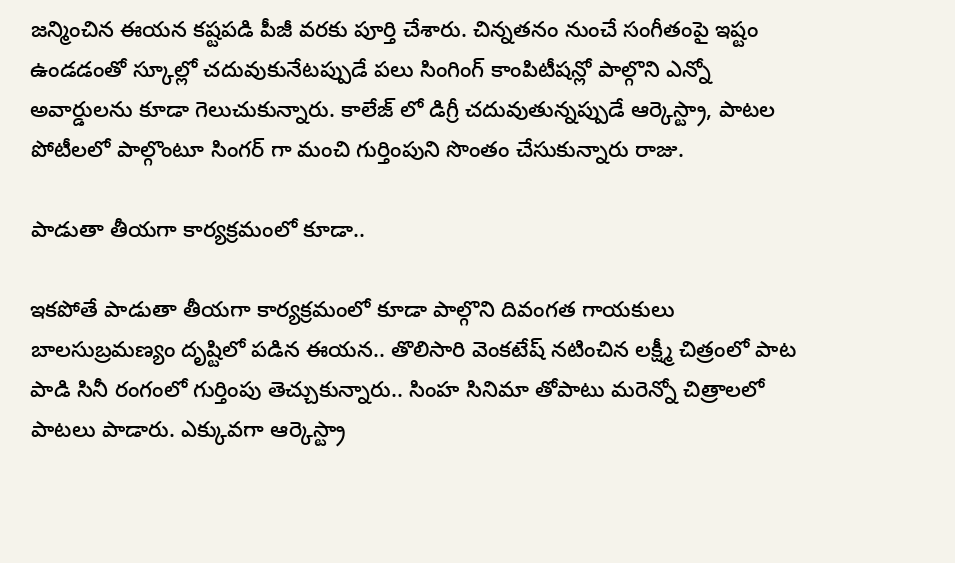జన్మించిన ఈయన కష్టపడి పీజీ వరకు పూర్తి చేశారు. చిన్నతనం నుంచే సంగీతంపై ఇష్టం ఉండడంతో స్కూల్లో చదువుకునేటప్పుడే పలు సింగింగ్ కాంపిటీషన్లో పాల్గొని ఎన్నో అవార్డులను కూడా గెలుచుకున్నారు. కాలేజ్ లో డిగ్రీ చదువుతున్నప్పుడే ఆర్కెస్ట్రా, పాటల పోటీలలో పాల్గొంటూ సింగర్ గా మంచి గుర్తింపుని సొంతం చేసుకున్నారు రాజు.

పాడుతా తీయగా కార్యక్రమంలో కూడా..

ఇకపోతే పాడుతా తీయగా కార్యక్రమంలో కూడా పాల్గొని దివంగత గాయకులు బాలసుబ్రమణ్యం దృష్టిలో పడిన ఈయన.. తొలిసారి వెంకటేష్ నటించిన లక్ష్మీ చిత్రంలో పాట పాడి సినీ రంగంలో గుర్తింపు తెచ్చుకున్నారు.. సింహ సినిమా తోపాటు మరెన్నో చిత్రాలలో పాటలు పాడారు. ఎక్కువగా ఆర్కెస్ట్రా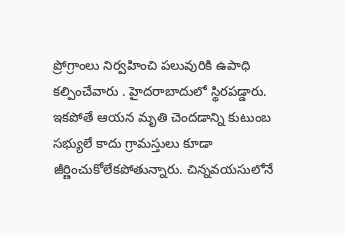ప్రోగ్రాంలు నిర్వహించి పలువురికి ఉపాధి కల్పించేవారు . హైదరాబాదులో స్థిరపడ్డారు. ఇకపోతే ఆయన మృతి చెందడాన్ని కుటుంబ సభ్యులే కాదు గ్రామస్తులు కూడా జీర్ణించుకోలేకపోతున్నారు. చిన్నవయసులోనే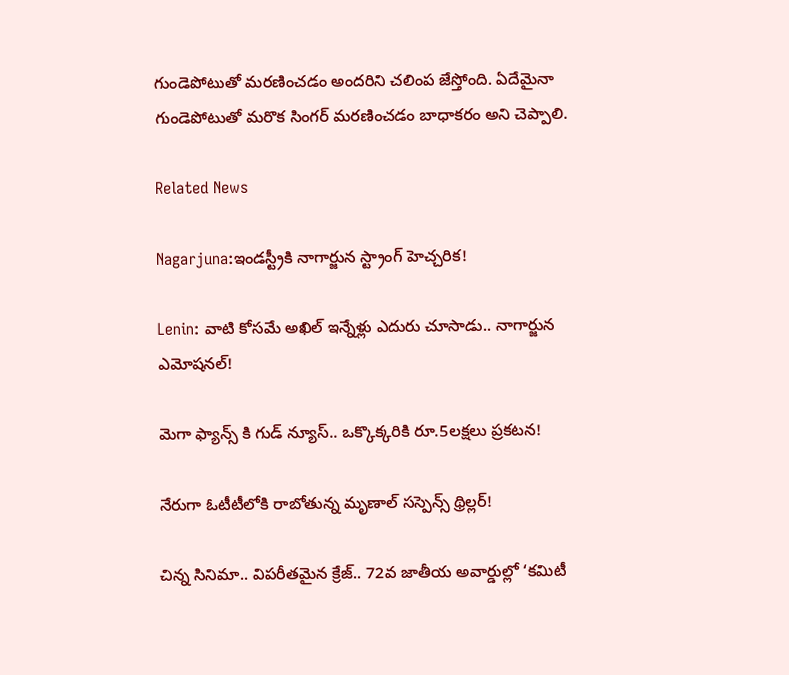గుండెపోటుతో మరణించడం అందరిని చలింప జేస్తోంది. ఏదేమైనా గుండెపోటుతో మరొక సింగర్ మరణించడం బాధాకరం అని చెప్పాలి.

Related News

Nagarjuna:ఇండస్ట్రీకి నాగార్జున స్ట్రాంగ్ హెచ్చరిక!

Lenin: వాటి కోసమే అఖిల్ ఇన్నేళ్లు ఎదురు చూసాడు.. నాగార్జున ఎమోషనల్!

మెగా ఫ్యాన్స్ కి గుడ్ న్యూస్.. ఒక్కొక్కరికి రూ.5లక్షలు ప్రకటన!

నేరుగా ఓటీటీలోకి రాబోతున్న మృణాల్ సస్పెన్స్ థ్రిల్లర్!

చిన్న సినిమా.. విపరీతమైన క్రేజ్.. 72వ జాతీయ అవార్డుల్లో ‘కమిటీ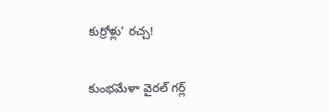కుర్రోళ్లు’ రచ్చ!

కుంభమేళా వైరల్ గర్ల్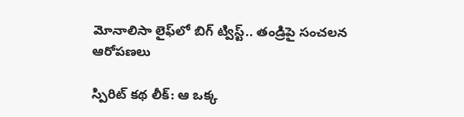మోనాలిసా లైఫ్‌లో బిగ్ ట్విస్ట్.. తండ్రిపై సంచలన ఆరోపణలు

స్పిరిట్ కథ లీక్: ఆ ఒక్క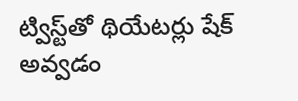ట్విస్ట్‌తో థియేటర్లు షేక్ అవ్వడం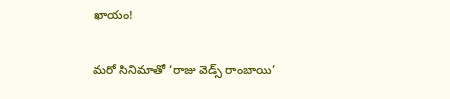ఖాయం!

మరో సినిమాతో ‘రాజు వెడ్స్ రాంబాయి’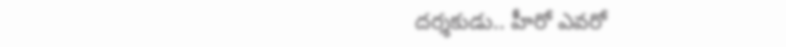దర్శకుడు.. హీరో ఎవరో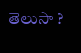తెలుసా ?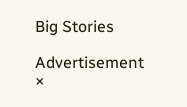Big Stories

Advertisement
×